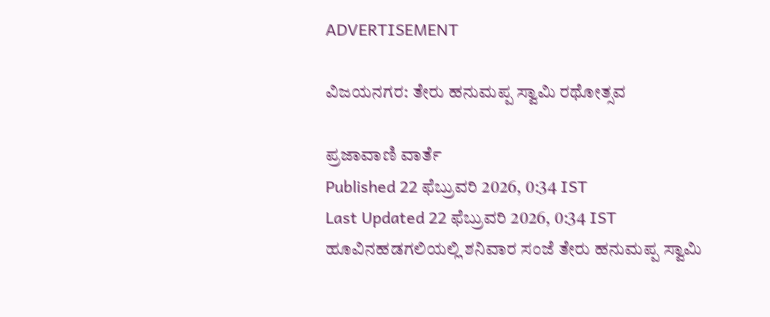ADVERTISEMENT

ವಿಜಯನಗರ: ತೇರು ಹನುಮಪ್ಪ ಸ್ವಾಮಿ ರಥೋತ್ಸವ

ಪ್ರಜಾವಾಣಿ ವಾರ್ತೆ
Published 22 ಫೆಬ್ರುವರಿ 2026, 0:34 IST
Last Updated 22 ಫೆಬ್ರುವರಿ 2026, 0:34 IST
ಹೂವಿನಹಡಗಲಿಯಲ್ಲಿ ಶನಿವಾರ ಸಂಜೆ ತೇರು ಹನುಮಪ್ಪ ಸ್ವಾಮಿ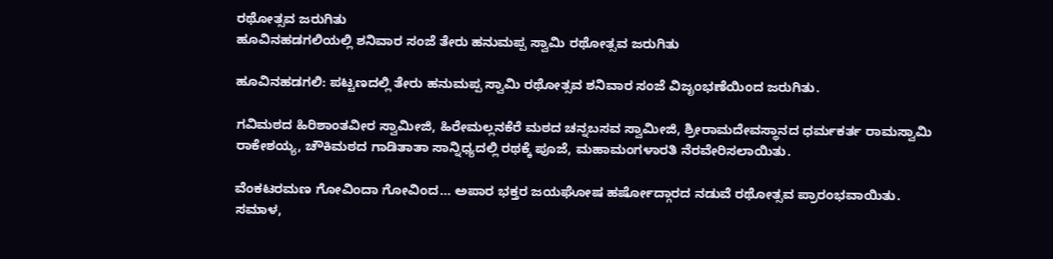ರಥೋತ್ಸವ ಜರುಗಿತು
ಹೂವಿನಹಡಗಲಿಯಲ್ಲಿ ಶನಿವಾರ ಸಂಜೆ ತೇರು ಹನುಮಪ್ಪ ಸ್ವಾಮಿ ರಥೋತ್ಸವ ಜರುಗಿತು

ಹೂವಿನಹಡಗಲಿ: ಪಟ್ಟಣದಲ್ಲಿ ತೇರು ಹನುಮಪ್ಪ ಸ್ವಾಮಿ ರಥೋತ್ಸವ ಶನಿವಾರ ಸಂಜೆ ವಿಜೃಂಭಣೆಯಿಂದ ಜರುಗಿತು.

ಗವಿಮಠದ ಹಿರಿಶಾಂತವೀರ ಸ್ವಾಮೀಜಿ, ಹಿರೇಮಲ್ಲನಕೆರೆ ಮಠದ ಚನ್ನಬಸವ ಸ್ವಾಮೀಜಿ, ಶ್ರೀರಾಮದೇವಸ್ಥಾನದ ಧರ್ಮಕರ್ತ ರಾಮಸ್ವಾಮಿ ರಾಕೇಶಯ್ಯ, ಚೌಕಿಮಠದ ಗಾಡಿತಾತಾ ಸಾನ್ನಿಧ್ಯದಲ್ಲಿ ರಥಕ್ಕೆ ಪೂಜೆ, ಮಹಾಮಂಗಳಾರತಿ ನೆರವೇರಿಸಲಾಯಿತು.

ವೆಂಕಟರಮಣ ಗೋವಿಂದಾ ಗೋವಿಂದ… ಅಪಾರ ಭಕ್ತರ ಜಯಘೋಷ ಹರ್ಷೋದ್ಗಾರದ ನಡುವೆ ರಥೋತ್ಸವ ಪ್ರಾರಂಭವಾಯಿತು. ಸಮಾಳ,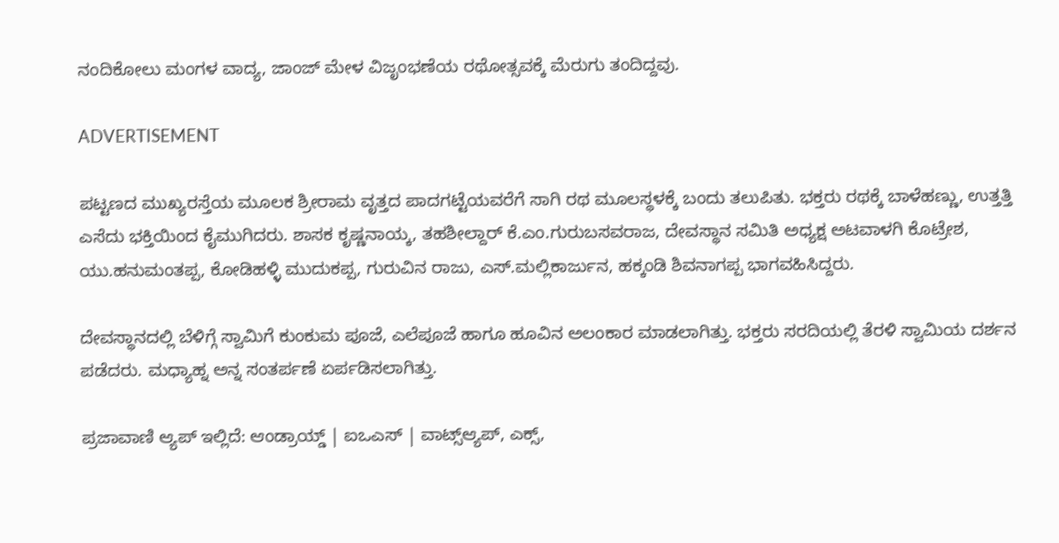ನಂದಿಕೋಲು ಮಂಗಳ ವಾದ್ಯ, ಜಾಂಜ್ ಮೇಳ ವಿಜೃಂಭಣೆಯ ರಥೋತ್ಸವಕ್ಕೆ ಮೆರುಗು ತಂದಿದ್ದವು.

ADVERTISEMENT

ಪಟ್ಟಣದ ಮುಖ್ಯರಸ್ತೆಯ ಮೂಲಕ ಶ್ರೀರಾಮ ವೃತ್ತದ ಪಾದಗಟ್ಟೆಯವರೆಗೆ ಸಾಗಿ ರಥ ಮೂಲಸ್ಥಳಕ್ಕೆ ಬಂದು ತಲುಪಿತು. ಭಕ್ತರು ರಥಕ್ಕೆ ಬಾಳೆಹಣ್ಣು, ಉತ್ತತ್ತಿ ಎಸೆದು ಭಕ್ತಿಯಿಂದ ಕೈಮುಗಿದರು. ಶಾಸಕ ಕೃಷ್ಣನಾಯ್ಕ, ತಹಶೀಲ್ದಾರ್ ಕೆ.ಎಂ.ಗುರುಬಸವರಾಜ, ದೇವಸ್ಥಾನ ಸಮಿತಿ ಅಧ್ಯಕ್ಷ ಅಟವಾಳಗಿ ಕೊಟ್ರೇಶ, ಯು.ಹನುಮಂತಪ್ಪ, ಕೋಡಿಹಳ್ಳಿ ಮುದುಕಪ್ಪ, ಗುರುವಿನ ರಾಜು, ಎಸ್.ಮಲ್ಲಿಕಾರ್ಜುನ, ಹಕ್ಕಂಡಿ ಶಿವನಾಗಪ್ಪ ಭಾಗವಹಿಸಿದ್ದರು.

ದೇವಸ್ಥಾನದಲ್ಲಿ ಬೆಳಿಗ್ಗೆ ಸ್ವಾಮಿಗೆ ಕುಂಕುಮ ಪೂಜೆ, ಎಲೆಪೂಜೆ ಹಾಗೂ ಹೂವಿನ ಅಲಂಕಾರ ಮಾಡಲಾಗಿತ್ತು. ಭಕ್ತರು ಸರದಿಯಲ್ಲಿ ತೆರಳಿ ಸ್ವಾಮಿಯ ದರ್ಶನ ಪಡೆದರು. ಮಧ್ಯಾಹ್ನ ಅನ್ನ ಸಂತರ್ಪಣೆ ಏರ್ಪಡಿಸಲಾಗಿತ್ತು.

ಪ್ರಜಾವಾಣಿ ಆ್ಯಪ್ ಇಲ್ಲಿದೆ: ಆಂಡ್ರಾಯ್ಡ್ | ಐಒಎಸ್ | ವಾಟ್ಸ್ಆ್ಯಪ್, ಎಕ್ಸ್,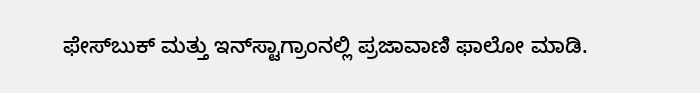ಫೇಸ್‌ಬುಕ್ ಮತ್ತು ಇನ್‌ಸ್ಟಾಗ್ರಾಂನಲ್ಲಿ ಪ್ರಜಾವಾಣಿ ಫಾಲೋ ಮಾಡಿ.